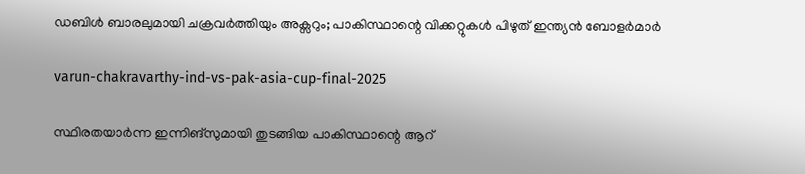ഡബിൾ ബാരലുമായി ചക്രവര്‍ത്തിയും അക്സറും; പാകിസ്ഥാന്റെ വിക്കറ്റുകള്‍ പിഴുത് ഇന്ത്യൻ ബോളർമാർ

varun-chakravarthy-ind-vs-pak-asia-cup-final-2025

സ്ഥിരതയാര്‍ന്ന ഇന്നിങ്‌സുമായി തുടങ്ങിയ പാകിസ്ഥാന്റെ ആറ്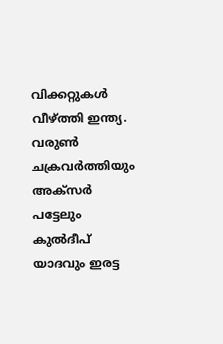വിക്കറ്റുകള്‍ വീഴ്ത്തി ഇന്ത്യ. വരുൺ ചക്രവർത്തിയും അക്സർ പട്ടേലും കുൽദീപ് യാദവും ഇരട്ട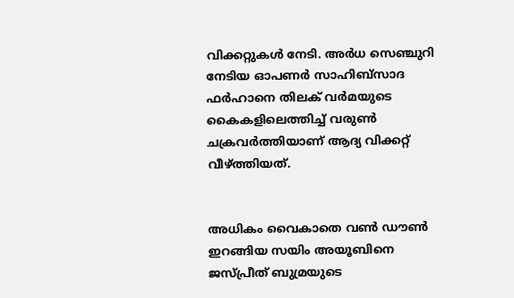വിക്കറ്റുകൾ നേടി. അര്‍ധ സെഞ്ചുറി നേടിയ ഓപണര്‍ സാഹിബ്‌സാദ ഫര്‍ഹാനെ തിലക് വര്‍മയുടെ കൈകളിലെത്തിച്ച് വരുണ്‍ ചക്രവര്‍ത്തിയാണ് ആദ്യ വിക്കറ്റ് വീഴ്ത്തിയത്.


അധികം വൈകാതെ വണ്‍ ഡൗണ്‍ ഇറങ്ങിയ സയിം അയൂബിനെ ജസ്പ്രീത് ബുമ്രയുടെ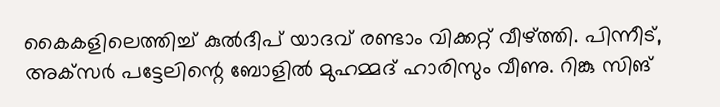കൈകളിലെത്തിച്ച് കുല്‍ദീപ് യാദവ് രണ്ടാം വിക്കറ്റ് വീഴ്ത്തി. പിന്നീട്, അക്‌സര്‍ പട്ടേലിന്റെ ബോളില്‍ മുഹമ്മദ് ഹാരിസും വീണു. റിങ്കു സിങ്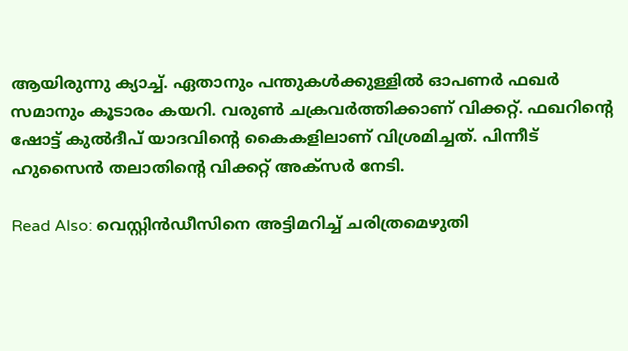ആയിരുന്നു ക്യാച്ച്. ഏതാനും പന്തുകള്‍ക്കുള്ളില്‍ ഓപണര്‍ ഫഖര്‍ സമാനും കൂടാരം കയറി. വരുണ്‍ ചക്രവര്‍ത്തിക്കാണ് വിക്കറ്റ്. ഫഖറിന്റെ ഷോട്ട് കുല്‍ദീപ് യാദവിന്റെ കൈകളിലാണ് വിശ്രമിച്ചത്. പിന്നീട് ഹുസൈൻ തലാതിൻ്റെ വിക്കറ്റ് അക്സർ നേടി.

Read Also: വെസ്റ്റിന്‍ഡീസിനെ അട്ടിമറിച്ച് ചരിത്രമെഴുതി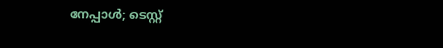നേപ്പാള്‍; ടെസ്റ്റ്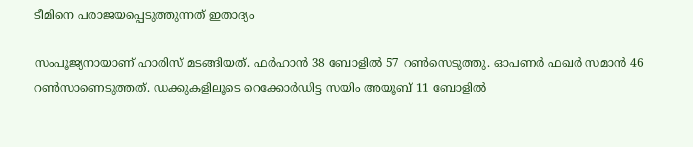ടീമിനെ പരാജയപ്പെടുത്തുന്നത് ഇതാദ്യം

സംപൂജ്യനായാണ് ഹാരിസ് മടങ്ങിയത്. ഫര്‍ഹാന്‍ 38 ബോളില്‍ 57 റണ്‍സെടുത്തു. ഓപണര്‍ ഫഖര്‍ സമാന്‍ 46 റൺസാണെടുത്തത്. ഡക്കുകളിലൂടെ റെക്കോര്‍ഡിട്ട സയിം അയൂബ് 11 ബോളില്‍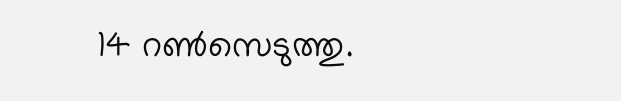14 റണ്‍സെടുത്തു.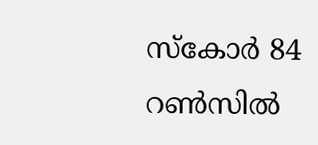സ്‌കോര്‍ 84 റണ്‍സില്‍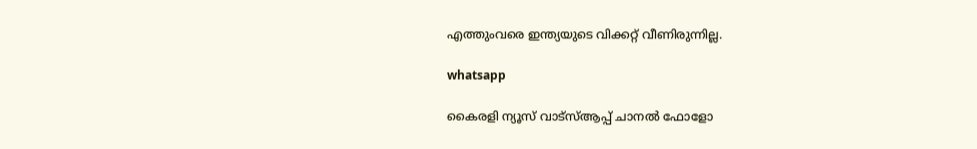എത്തുംവരെ ഇന്ത്യയുടെ വിക്കറ്റ് വീണിരുന്നില്ല.

whatsapp

കൈരളി ന്യൂസ് വാട്‌സ്ആപ്പ് ചാനല്‍ ഫോളോ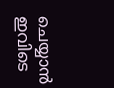ചെയ്യാന്‍ ഇവിടെ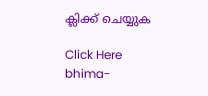ക്ലിക്ക് ചെയ്യുക

Click Here
bhima-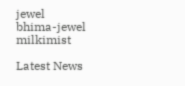jewel
bhima-jewel
milkimist

Latest News